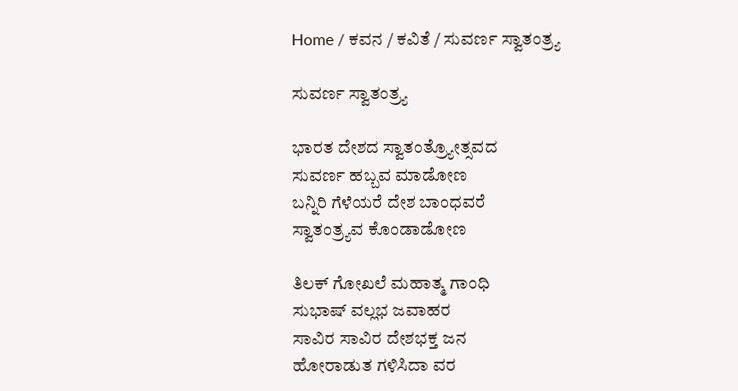Home / ಕವನ / ಕವಿತೆ / ಸುವರ್ಣ ಸ್ವಾತಂತ್ರ್ಯ

ಸುವರ್ಣ ಸ್ವಾತಂತ್ರ್ಯ

ಭಾರತ ದೇಶದ ಸ್ವಾತಂತ್ರ್ಯೋತ್ಸವದ
ಸುವರ್ಣ ಹಬ್ಬವ ಮಾಡೋಣ
ಬನ್ನಿರಿ ಗೆಳೆಯರೆ ದೇಶ ಬಾಂಧವರೆ
ಸ್ವಾತಂತ್ರ್ಯವ ಕೊಂಡಾಡೋಣ

ತಿಲಕ್ ಗೋಖಲೆ ಮಹಾತ್ಮ ಗಾಂಧಿ
ಸುಭಾಷ್ ವಲ್ಲಭ ಜವಾಹರ
ಸಾವಿರ ಸಾವಿರ ದೇಶಭಕ್ತ ಜನ
ಹೋರಾಡುತ ಗಳಿಸಿದಾ ವರ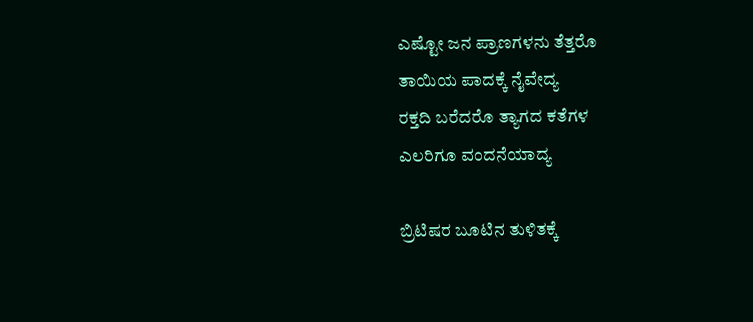ಎಷ್ಟೋ ಜನ ಪ್ರಾಣಗಳನು ತೆತ್ತರೊ
ತಾಯಿಯ ಪಾದಕ್ಕೆ ನೈವೇದ್ಯ
ರಕ್ತದಿ ಬರೆದರೊ ತ್ಯಾಗದ ಕತೆಗಳ
ಎಲರಿಗೂ ವಂದನೆಯಾದ್ಯ

ಬ್ರಿಟಿಷರ ಬೂಟಿನ ತುಳಿತಕ್ಕೆ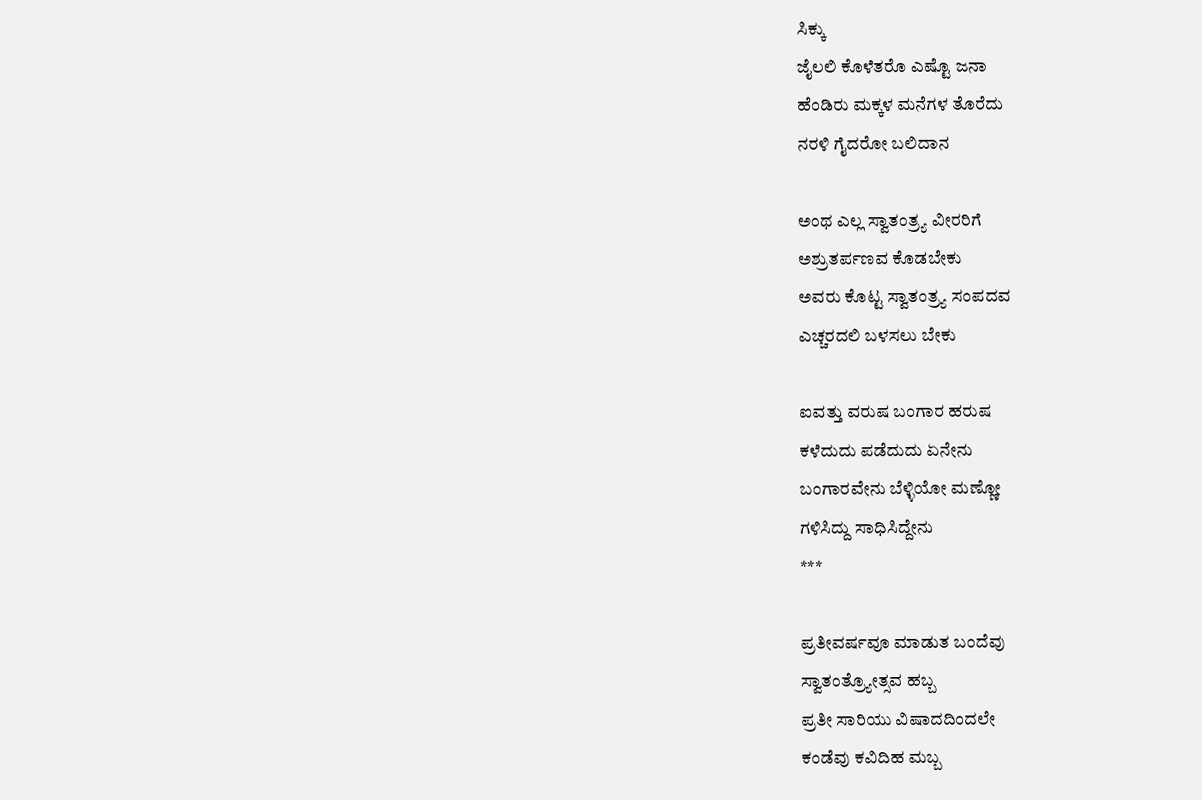ಸಿಕ್ಕು
ಜೈಲಲಿ ಕೊಳೆತರೊ ಎಷ್ಟೊ ಜನಾ
ಹೆಂಡಿರು ಮಕ್ಕಳ ಮನೆಗಳ ತೊರೆದು
ನರಳಿ ಗೈದರೋ ಬಲಿದಾನ

ಅಂಥ ಎಲ್ಲ ಸ್ವಾತಂತ್ರ್ಯ ವೀರರಿಗೆ
ಅಶ್ರುತರ್ಪಣವ ಕೊಡಬೇಕು
ಅವರು ಕೊಟ್ಟ ಸ್ವಾತಂತ್ರ್ಯ ಸಂಪದವ
ಎಚ್ಚರದಲಿ ಬಳಸಲು ಬೇಕು

ಐವತ್ತು ವರುಷ ಬಂಗಾರ ಹರುಷ
ಕಳೆದುದು ಪಡೆದುದು ಏನೇನು
ಬಂಗಾರವೇನು ಬೆಳ್ಳಿಯೋ ಮಣ್ಣೋ
ಗಳಿಸಿದ್ದು ಸಾಧಿಸಿದ್ದೇನು
***

ಪ್ರತೀವರ್ಷವೂ ಮಾಡುತ ಬಂದೆವು
ಸ್ವಾತಂತ್ರ್ಯೋತ್ಸವ ಹಬ್ಬ
ಪ್ರತೀ ಸಾರಿಯು ವಿಷಾದದಿಂದಲೇ
ಕಂಡೆವು ಕವಿದಿಹ ಮಬ್ಬ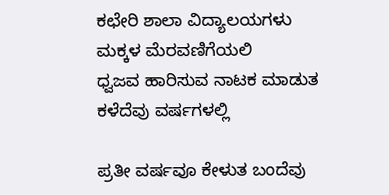ಕಛೇರಿ ಶಾಲಾ ವಿದ್ಯಾಲಯಗಳು
ಮಕ್ಕಳ ಮೆರವಣಿಗೆಯಲಿ
ಧ್ವಜವ ಹಾರಿಸುವ ನಾಟಕ ಮಾಡುತ
ಕಳೆದೆವು ವರ್ಷಗಳಲ್ಲಿ

ಪ್ರತೀ ವರ್ಷವೂ ಕೇಳುತ ಬಂದೆವು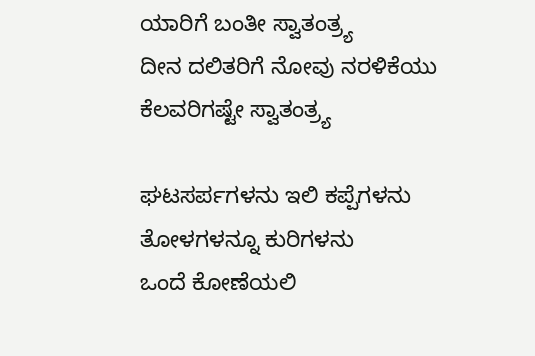ಯಾರಿಗೆ ಬಂತೀ ಸ್ವಾತಂತ್ರ್ಯ
ದೀನ ದಲಿತರಿಗೆ ನೋವು ನರಳಿಕೆಯು
ಕೆಲವರಿಗಷ್ಟೇ ಸ್ವಾತಂತ್ರ್ಯ

ಘಟಸರ್ಪಗಳನು ಇಲಿ ಕಪ್ಪೆಗಳನು
ತೋಳಗಳನ್ನೂ ಕುರಿಗಳನು
ಒಂದೆ ಕೋಣೆಯಲಿ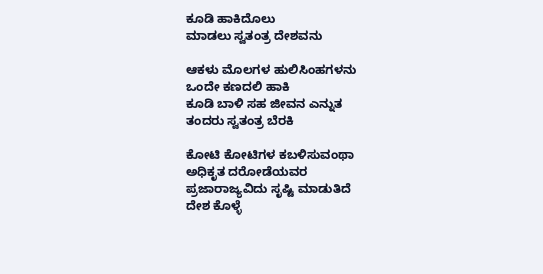ಕೂಡಿ ಹಾಕಿದೊಲು
ಮಾಡಲು ಸ್ವತಂತ್ರ ದೇಶವನು

ಆಕಳು ಮೊಲಗಳ ಹುಲಿಸಿಂಹಗಳನು
ಒಂದೇ ಕಣದಲಿ ಹಾಕಿ
ಕೂಡಿ ಬಾಳಿ ಸಹ ಜೀವನ ಎನ್ನುತ
ತಂದರು ಸ್ವತಂತ್ರ ಬೆರಕಿ

ಕೋಟಿ ಕೋಟಿಗಳ ಕಬಳಿಸುವಂಥಾ
ಅಧಿಕೃತ ದರೋಡೆಯವರ
ಪ್ರಜಾರಾಜ್ಯವಿದು ಸೃಷ್ಟಿ ಮಾಡುತಿದೆ
ದೇಶ ಕೊಳ್ಳೆ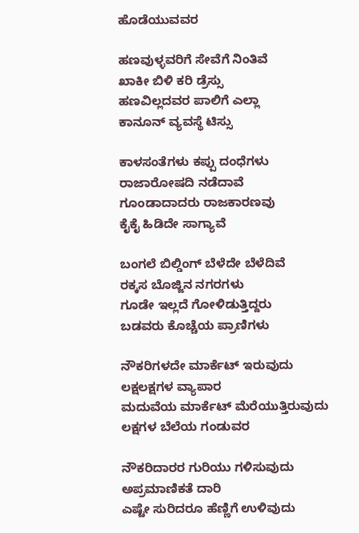ಹೊಡೆಯುವವರ

ಹಣವುಳ್ಳವರಿಗೆ ಸೇವೆಗೆ ನಿಂತಿವೆ
ಖಾಕೀ ಬಿಳಿ ಕರಿ ಡ್ರೆಸ್ಸು
ಹಣವಿಲ್ಲದವರ ಪಾಲಿಗೆ ಎಲ್ಲಾ
ಕಾನೂನ್ ವ್ಯವಸ್ಥೆ ಟಿಸ್ಸು

ಕಾಳಸಂತೆಗಳು ಕಪ್ಪು ದಂಧೆಗಳು
ರಾಜಾರೋಷದಿ ನಡೆದಾವೆ
ಗೂಂಡಾದಾದರು ರಾಜಕಾರಣವು
ಕೈಕೈ ಹಿಡಿದೇ ಸಾಗ್ಯಾವೆ

ಬಂಗಲೆ ಬಿಲ್ಡಿಂಗ್ ಬೆಳೆದೇ ಬೆಳೆದಿವೆ
ರಕ್ಕಸ ಬೊಜ್ಜಿನ ನಗರಗಳು
ಗೂಡೇ ಇಲ್ಲದೆ ಗೋಳಿಡುತ್ತಿದ್ದರು
ಬಡವರು ಕೊಚ್ಚೆಯ ಪ್ರಾಣಿಗಳು

ನೌಕರಿಗಳದೇ ಮಾರ್ಕೆಟ್ ಇರುವುದು
ಲಕ್ಷಲಕ್ಷಗಳ ವ್ಯಾಪಾರ
ಮದುವೆಯ ಮಾರ್ಕೆಟ್ ಮೆರೆಯುತ್ತಿರುವುದು
ಲಕ್ಷಗಳ ಬೆಲೆಯ ಗಂಡುವರ

ನೌಕರಿದಾರರ ಗುರಿಯು ಗಳಿಸುವುದು
ಅಪ್ರಮಾಣಿಕತೆ ದಾರಿ
ಎಷ್ಟೇ ಸುರಿದರೂ ಹೆಣ್ಣಿಗೆ ಉಳಿವುದು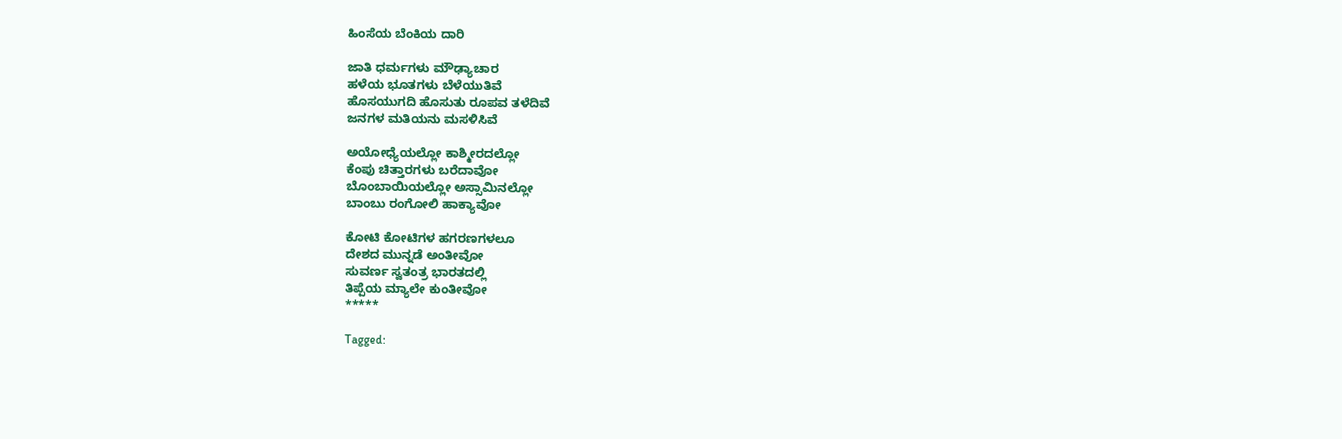ಹಿಂಸೆಯ ಬೆಂಕಿಯ ದಾರಿ

ಜಾತಿ ಧರ್ಮಗಳು ಮೌಢ್ಯಾಚಾರ
ಹಳೆಯ ಭೂತಗಳು ಬೆಳೆಯುತಿವೆ
ಹೊಸಯುಗದಿ ಹೊಸುತು ರೂಪವ ತಳೆದಿವೆ
ಜನಗಳ ಮತಿಯನು ಮಸಳಿಸಿವೆ

ಅಯೋಧ್ಯೆಯಲ್ಲೋ ಕಾಶ್ಮೀರದಲ್ಲೋ
ಕೆಂಪು ಚಿತ್ತಾರಗಳು ಬರೆದಾವೋ
ಬೊಂಬಾಯಿಯಲ್ಲೋ ಅಸ್ಸಾಮಿನಲ್ಲೋ
ಬಾಂಬು ರಂಗೋಲಿ ಹಾಕ್ಯಾವೋ

ಕೋಟಿ ಕೋಟಿಗಳ ಹಗರಣಗಳಲೂ
ದೇಶದ ಮುನ್ನಡೆ ಅಂತೀವೋ
ಸುವರ್ಣ ಸ್ವತಂತ್ರ ಭಾರತದಲ್ಲಿ
ತಿಪ್ಪೆಯ ಮ್ಯಾಲೇ ಕುಂತೀವೋ
*****

Tagged: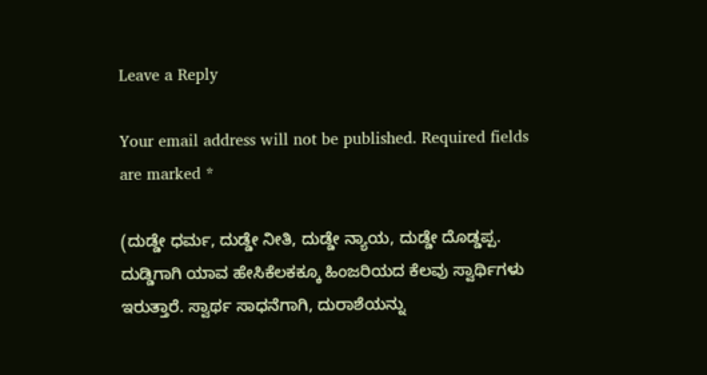Leave a Reply

Your email address will not be published. Required fields are marked *

(ದುಡ್ಡೇ ಧರ್ಮ, ದುಡ್ಡೇ ನೀತಿ, ದುಡ್ಡೇ ನ್ಯಾಯ, ದುಡ್ಡೇ ದೊಡ್ಡಪ್ಪ. ದುಡ್ಡಿಗಾಗಿ ಯಾವ ಹೇಸಿಕೆಲಕಕ್ಕೂ ಹಿಂಜರಿಯದ ಕೆಲವು ಸ್ವಾರ್ಥಿಗಳು ಇರುತ್ತಾರೆ. ಸ್ವಾರ್ಥ ಸಾಧನೆಗಾಗಿ, ದುರಾಶೆಯನ್ನು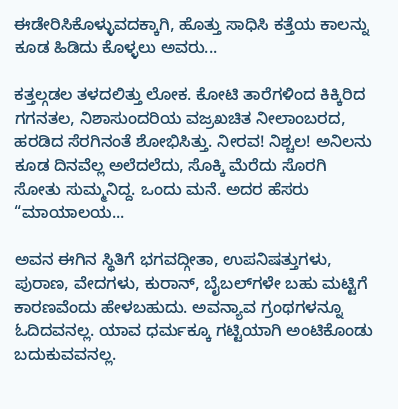ಈಡೇರಿಸಿಕೊಳ್ಳುವದಕ್ಕಾಗಿ, ಹೊತ್ತು ಸಾಧಿಸಿ ಕತ್ತೆಯ ಕಾಲನ್ನು ಕೂಡ ಹಿಡಿದು ಕೊಳ್ಳಲು ಅವರು...

ಕತ್ತಲ್ಗಡಲ ತಳದಲಿತ್ತು ಲೋಕ. ಕೋಟಿ ತಾರೆಗಳಿಂದ ಕಿಕ್ಕಿರಿದ ಗಗನತಲ, ನಿಶಾಸುಂದರಿಯ ವಜ್ರಖಚಿತ ನೀಲಾಂಬರದ, ಹರಡಿದ ಸೆರಗಿನಂತೆ ಶೋಭಿಸಿತ್ತು. ನೀರವ! ನಿಶ್ಚಲ! ಅನಿಲನು ಕೂಡ ದಿನವೆಲ್ಲ ಅಲೆದಲೆದು, ಸೊಕ್ಕಿ ಮೆರೆದು ಸೊರಗಿ ಸೋತು ಸುಮ್ಮನಿದ್ದ. ಒಂದು ಮನೆ. ಅದರ ಹೆಸರು “ಮಾಯಾಲಯ...

ಅವನ ಈಗಿನ ಸ್ಥಿತಿಗೆ ಭಗವದ್ಗೀತಾ, ಉಪನಿಷತ್ತುಗಳು, ಪುರಾಣ, ವೇದಗಳು, ಕುರಾನ್, ಬೈಬಲ್‌ಗಳೇ ಬಹು ಮಟ್ಟಿಗೆ ಕಾರಣವೆಂದು ಹೇಳಬಹುದು. ಅವನ್ಯಾವ ಗ್ರಂಥಗಳನ್ನೂ ಓದಿದವನಲ್ಲ. ಯಾವ ಧರ್ಮಕ್ಕೂ ಗಟ್ಟಿಯಾಗಿ ಅಂಟಿಕೊಂಡು ಬದುಕುವವನಲ್ಲ.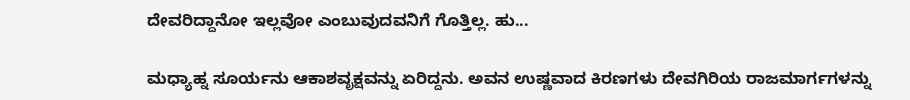ದೇವರಿದ್ದಾನೋ ಇಲ್ಲವೋ ಎಂಬುವುದವನಿಗೆ ಗೊತ್ತಿಲ್ಲ. ಹು...

ಮಧ್ಯಾಹ್ನ ಸೂರ್ಯನು ಆಕಾಶವೃಕ್ಷವನ್ನು ಏರಿದ್ದನು. ಅವನ ಉಷ್ಣವಾದ ಕಿರಣಗಳು ದೇವಗಿರಿಯ ರಾಜಮಾರ್ಗಗಳನ್ನು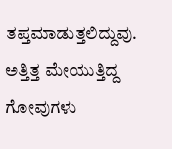ತಪ್ತಮಾಡುತ್ತಲಿದ್ದುವು. ಅತ್ತಿತ್ತ ಮೇಯುತ್ತಿದ್ದ ಗೋವುಗಳು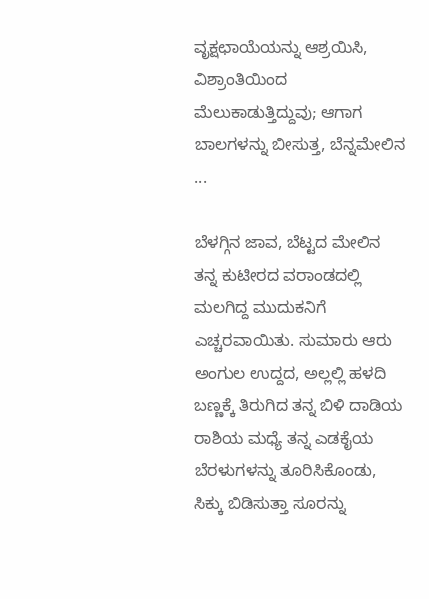ವೃಕ್ಷಛಾಯೆಯನ್ನು ಆಶ್ರಯಿಸಿ, ವಿಶ್ರಾಂತಿಯಿಂದ ಮೆಲುಕಾಡುತ್ತಿದ್ದುವು; ಆಗಾಗ ಬಾಲಗಳನ್ನು ಬೀಸುತ್ತ, ಬೆನ್ನಮೇಲಿನ ...

ಬೆಳಗ್ಗಿನ ಜಾವ, ಬೆಟ್ಟದ ಮೇಲಿನ ತನ್ನ ಕುಟೀರದ ವರಾಂಡದಲ್ಲಿ ಮಲಗಿದ್ದ ಮುದುಕನಿಗೆ ಎಚ್ಚರವಾಯಿತು. ಸುಮಾರು ಆರು ಅಂಗುಲ ಉದ್ದದ, ಅಲ್ಲಲ್ಲಿ ಹಳದಿ ಬಣ್ಣಕ್ಕೆ ತಿರುಗಿದ ತನ್ನ ಬಿಳಿ ದಾಡಿಯ ರಾಶಿಯ ಮಧ್ಯೆ ತನ್ನ ಎಡಕೈಯ ಬೆರಳುಗಳನ್ನು ತೂರಿಸಿಕೊಂಡು, ಸಿಕ್ಕು ಬಿಡಿಸುತ್ತಾ ಸೂರನ್ನು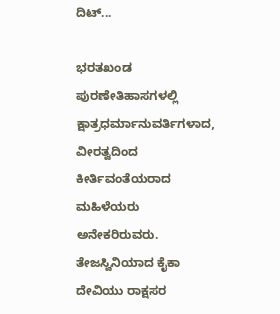ದಿಟ್...

ಭರತಖಂಡ ಪುರಣೇತಿಹಾಸಗಳಲ್ಲಿ ಕ್ಷಾತ್ರಧರ್ಮಾನುವರ್ತಿಗಳಾದ, ವೀರತ್ವದಿಂದ ಕೀರ್ತಿವಂತೆಯರಾದ ಮಹಿಳೆಯರು ಅನೇಕರಿರುವರು. ತೇಜಸ್ವಿನಿಯಾದ ಕೈಕಾ ದೇವಿಯು ರಾಕ್ಷಸರ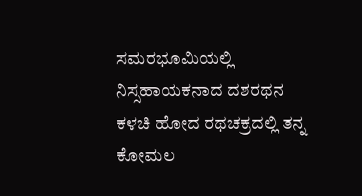ಸಮರಭೂಮಿಯಲ್ಲಿ ನಿಸ್ಸಹಾಯಕನಾದ ದಶರಥನ ಕಳಚಿ ಹೋದ ರಥಚಕ್ರದಲ್ಲಿ ತನ್ನ ಕೋಮಲ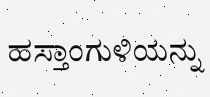ಹಸ್ತಾಂಗುಳಿಯನ್ನು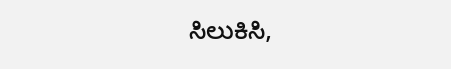ಸಿಲುಕಿಸಿ,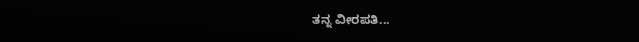ತನ್ನ ವೀರಪತಿ...